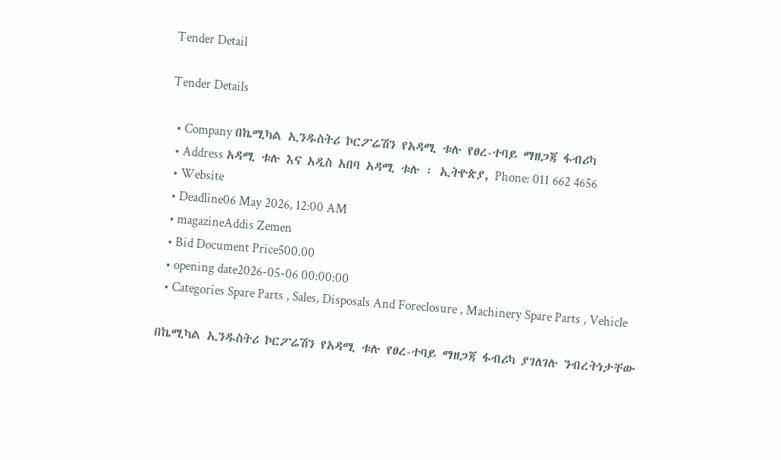Tender Detail

Tender Details

  • Company በኬሚካል ኢንዱስትሪ ኮርፖሬሽን የአዳሚ ቱሉ የፀረ-ተባይ ማዘጋጃ ፋብሪካ
  • Address አዳሚ ቱሉ እና አዲስ አበባ አዳሚ ቱሉ ፡ ኢትዮጵያ, Phone: 011 662 4656
  • Website
  • Deadline06 May 2026, 12:00 AM
  • magazineAddis Zemen
  • Bid Document Price500.00
  • opening date2026-05-06 00:00:00
  • Categories Spare Parts , Sales, Disposals And Foreclosure , Machinery Spare Parts , Vehicle

በኬሚካል ኢንዱስትሪ ኮርፖሬሽን የአዳሚ ቱሉ የፀረ-ተባይ ማዘጋጃ ፋብሪካ ያገለገሉ ንብረትነታቸው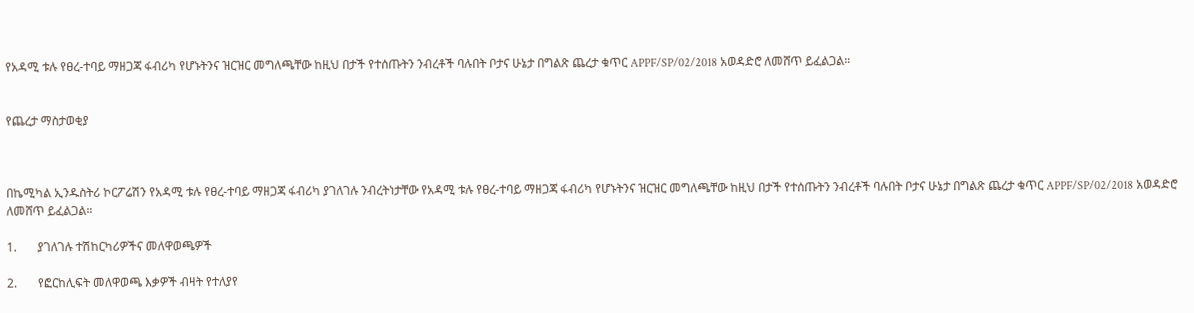የአዳሚ ቱሉ የፀረ-ተባይ ማዘጋጃ ፋብሪካ የሆኑትንና ዝርዝር መግለጫቸው ከዚህ በታች የተሰጡትን ንብረቶች ባሉበት ቦታና ሁኔታ በግልጽ ጨረታ ቁጥር APPF/SP/02/2018 አወዳድሮ ለመሸጥ ይፈልጋል።


የጨረታ ማስታወቂያ



በኬሚካል ኢንዱስትሪ ኮርፖሬሽን የአዳሚ ቱሉ የፀረ-ተባይ ማዘጋጃ ፋብሪካ ያገለገሉ ንብረትነታቸው የአዳሚ ቱሉ የፀረ-ተባይ ማዘጋጃ ፋብሪካ የሆኑትንና ዝርዝር መግለጫቸው ከዚህ በታች የተሰጡትን ንብረቶች ባሉበት ቦታና ሁኔታ በግልጽ ጨረታ ቁጥር APPF/SP/02/2018 አወዳድሮ ለመሸጥ ይፈልጋል።

1.       ያገለገሉ ተሽከርካሪዎችና መለዋወጫዎች

2.       የፎርከሊፍት መለዋወጫ እቃዎች ብዛት የተለያየ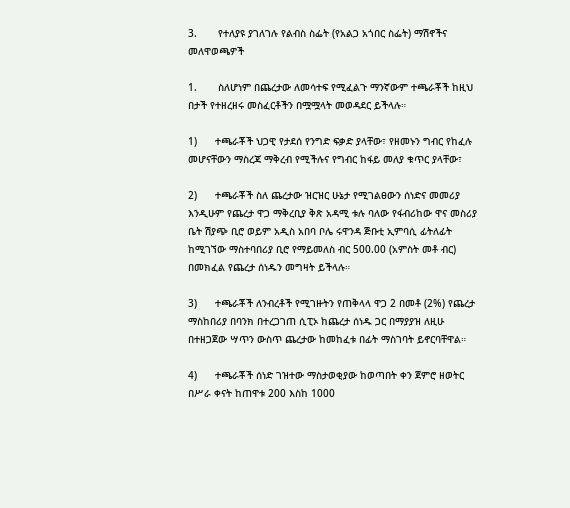3.       የተለያዩ ያገለገሉ የልብስ ስፌት (የአልጋ አጎበር ስፌት) ማሽኖችና መለዋወጫዎች

1.       ስለሆነም በጨረታው ለመሳተፍ የሚፈልጉ ማንኛውም ተጫራቾች ከዚህ በታች የተዘረዘሩ መስፈርቶችን በሟሟላት መወዳደር ይችላሉ።

1)      ተጫራቾች ህጋዊ የታደሰ የንግድ ፍቃድ ያላቸው፣ የዘመኑን ግብር የከፈሉ መሆናቸውን ማስረጃ ማቅረብ የሚችሉና የግብር ከፋይ መለያ ቁጥር ያላቸው፣

2)      ተጫራቾች ስለ ጨረታው ዝርዝር ሁኔታ የሚገልፀውን ሰነድና መመሪያ እንዲሁም የጨረታ ዋጋ ማቅረቢያ ቅጽ አዳሚ ቱሉ ባለው የፋብሪከው ዋና መስሪያ ቤት ሽያጭ ቢሮ ወይም አዲስ አበባ ቦሌ ሩዋንዳ ጅቡቲ ኢምባሲ ፊትለፊት ከሚገኘው ማስተባበሪያ ቢሮ የማይመለስ ብር 500.00 (አምስት መቶ ብር) በመክፈል የጨረታ ሰነዱን መግዛት ይችላሉ።

3)      ተጫራቾች ለንብረቶች የሚገዙትን የጠቅላላ ዋጋ 2 በመቶ (2%) የጨረታ ማስከበሪያ በባንክ በተረጋገጠ ሲፒኦ ከጨረታ ሰነዱ ጋር በማያያዝ ለዚሁ በተዘጋጀው ሣጥን ውስጥ ጨረታው ከመከፈቱ በፊት ማስገባት ይኖርባቸዋል።

4)      ተጫራቾች ሰነድ ገዝተው ማስታወቂያው ከወጣበት ቀን ጀምሮ ዘወትር በሥራ ቀናት ከጠዋቱ 200 እስከ 1000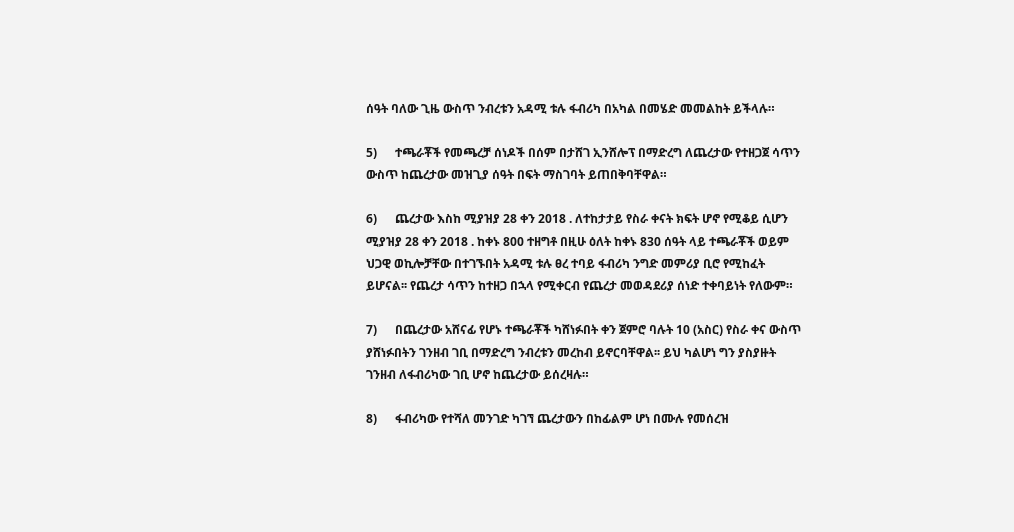ሰዓት ባለው ጊዜ ውስጥ ንብረቱን አዳሚ ቱሉ ፋብሪካ በአካል በመሄድ መመልከት ይችላሉ።

5)      ተጫራቾች የመጫረቻ ሰነዶች በሰም በታሸገ ኢንሸሎፕ በማድረግ ለጨረታው የተዘጋጀ ሳጥን ውስጥ ከጨረታው መዝጊያ ሰዓት በፍት ማስገባት ይጠበቅባቸዋል።

6)      ጨረታው እስከ ሚያዝያ 28 ቀን 2018 . ለተከታታይ የስራ ቀናት ክፍት ሆኖ የሚቆይ ሲሆን ሚያዝያ 28 ቀን 2018 . ከቀኑ 800 ተዘግቶ በዚሁ ዕለት ከቀኑ 830 ሰዓት ላይ ተጫራቾች ወይም ህጋዊ ወኪሎቻቸው በተገኙበት አዳሚ ቱሉ ፀረ ተባይ ፋብሪካ ንግድ መምሪያ ቢሮ የሚከፈት ይሆናል፡፡ የጨረታ ሳጥን ከተዘጋ በኋላ የሚቀርብ የጨረታ መወዳደሪያ ሰነድ ተቀባይነት የለውም።

7)      በጨረታው አሸናፊ የሆኑ ተጫራቾች ካሸነፉበት ቀን ጀምሮ ባሉት 10 (አስር) የስራ ቀና ውስጥ ያሸነፉበትን ገንዘብ ገቢ በማድረግ ንብረቱን መረከብ ይኖርባቸዋል፡፡ ይህ ካልሆነ ግን ያስያዙት ገንዘብ ለፋብሪካው ገቢ ሆኖ ከጨረታው ይሰረዛሉ።

8)      ፋብሪካው የተሻለ መንገድ ካገኘ ጨረታውን በከፊልም ሆነ በሙሉ የመሰረዝ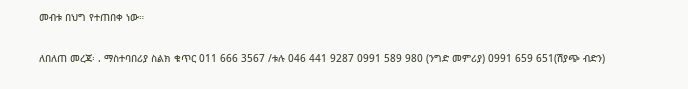መብቱ በህግ የተጠበቀ ነው።

ለበለጠ መረጃ፡ . ማስተባበሪያ ስልክ ቁጥር 011 666 3567 /ቱሉ 046 441 9287 0991 589 980 (ንግድ መምሪያ) 0991 659 651(ሽያጭ ብድን)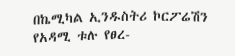በኬሚካል ኢንዱስትሪ ኮርፖሬሽን የአዳሚ ቱሉ የፀረ-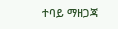ተባይ ማዘጋጃ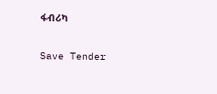ፋብሪካ

Save Tender